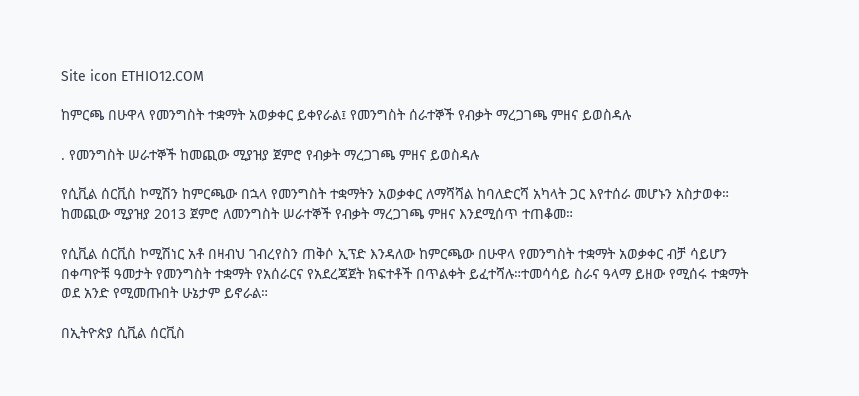Site icon ETHIO12.COM

ከምርጫ በሁዋላ የመንግስት ተቋማት አወቃቀር ይቀየራል፤ የመንግስት ሰራተኞች የብቃት ማረጋገጫ ምዘና ይወስዳሉ

. የመንግስት ሠራተኞች ከመጪው ሚያዝያ ጀምሮ የብቃት ማረጋገጫ ምዘና ይወስዳሉ

የሲቪል ሰርቪስ ኮሚሽን ከምርጫው በኋላ የመንግስት ተቋማትን አወቃቀር ለማሻሻል ከባለድርሻ አካላት ጋር እየተሰራ መሆኑን አስታወቀ። ከመጪው ሚያዝያ 2013 ጀምሮ ለመንግስት ሠራተኞች የብቃት ማረጋገጫ ምዘና እንደሚሰጥ ተጠቆመ።

የሲቪል ሰርቪስ ኮሚሽነር አቶ በዛብህ ገብረየስን ጠቅሶ ኢፕድ እንዳለው ከምርጫው በሁዋላ የመንግስት ተቋማት አወቃቀር ብቻ ሳይሆን በቀጣዮቹ ዓመታት የመንግስት ተቋማት የአሰራርና የአደረጃጀት ክፍተቶች በጥልቀት ይፈተሻሉ።ተመሳሳይ ስራና ዓላማ ይዘው የሚሰሩ ተቋማት ወደ አንድ የሚመጡበት ሁኔታም ይኖራል።

በኢትዮጵያ ሲቪል ሰርቪስ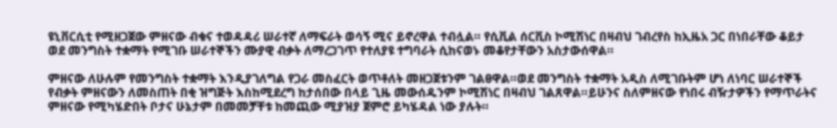ዩኒቨርሲቲ የሚዘጋጀው ምዘናው ብቁና ተወዳዳሪ ሠራተኛ ለማፍራት ወሳኝ ሚና ይኖረዋል ተብሏል። የሲቪል ሰርቪስ ኮሚሽነር በዛብህ ገብረየስ ከኢዜአ ጋር በነበራቸው ቆይታ ወደ መንግስት ተቋማት የሚገቡ ሠራተኞችን ሙያዊ ብቃት ለማረጋገጥ የተለያዩ ተግባራት ሲከናወኑ መቆየታቸውን አስታውሰዋል።

ምዘናው ለሁሉም የመንግስት ተቋማት እንዲያገለግል የጋራ መስፈርት ወጥቶለት መዘጋጀቱንም ገልፀዋል።ወደ መንግስት ተቋማት አዲስ ለሚገቡትም ሆነ ለነባር ሠራተኞች የብቃት ምዘናውን ለመስጠት በቂ ዝግጅት እስከሚደረግ ከታሰበው በላይ ጊዜ መውሰዱንም ኮሚሽነር በዛብህ ገልጸዋል።ይሁንና ስለምዘናው የነበሩ ብዥታዎችን የማጥራትና ምዘናው የሚካሄድበት ቦታና ሁኔታም በመመቻቸቱ ከመጪው ሚያዝያ ጀምሮ ይካሄዳል ነው ያሉት።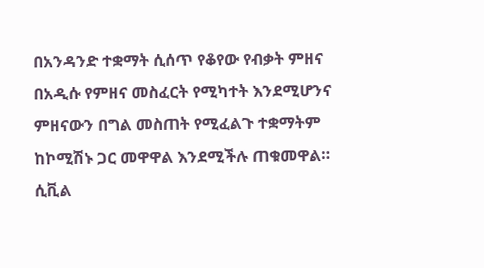በአንዳንድ ተቋማት ሲሰጥ የቆየው የብቃት ምዘና በአዲሱ የምዘና መስፈርት የሚካተት እንደሚሆንና ምዘናውን በግል መስጠት የሚፈልጉ ተቋማትም ከኮሚሽኑ ጋር መዋዋል እንደሚችሉ ጠቁመዋል። ሲቪል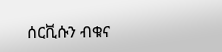ሰርቪሱን ብቁና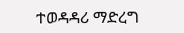ተወዳዳሪ ማድረግ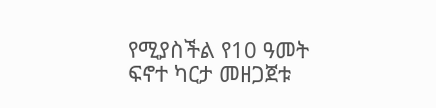የሚያስችል የ10 ዓመት ፍኖተ ካርታ መዘጋጀቱ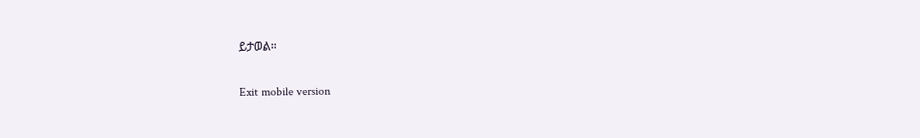ይታወል።

Exit mobile version